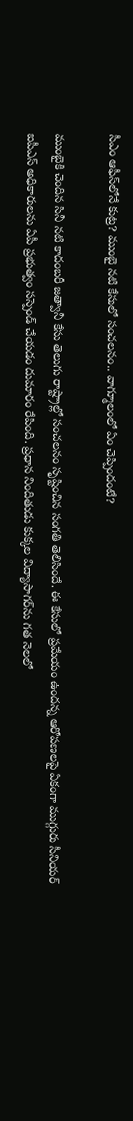సీఎం ఆఫీస్‌లోనే కుట్ర? ముంబై నటి కేసులో సంచలనం.. వాగ్మూలంలో ఏం చెప్పిందంటే?

ముంబైకి చెందిన సినీ నటి కాదంబరీ జత్వానీ కేసు తెలుగు రాష్ట్రాల్లో సంచలనం సృష్టించిన సంగతి తెలిసిందే. ఈ కేసులో ప్రమేయం ఉందన్న ఆరోపణలపై ఏకంగా ముగ్గురు సీనియర్ ఐపీఎస్ అధికారులను ఏపీ ప్రభుత్వం సస్పెండ్ చేయడం దుమారం రేపింది. ప్రధాన నిందితుడు కుక్కల విద్యాసాగర్‌ను గత నెలలో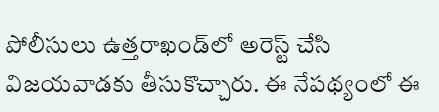పోలీసులు ఉత్తరాఖండ్‌లో అరెస్ట్ చేసి విజయవాడకు తీసుకొచ్చారు. ఈ నేపథ్యంలో ఈ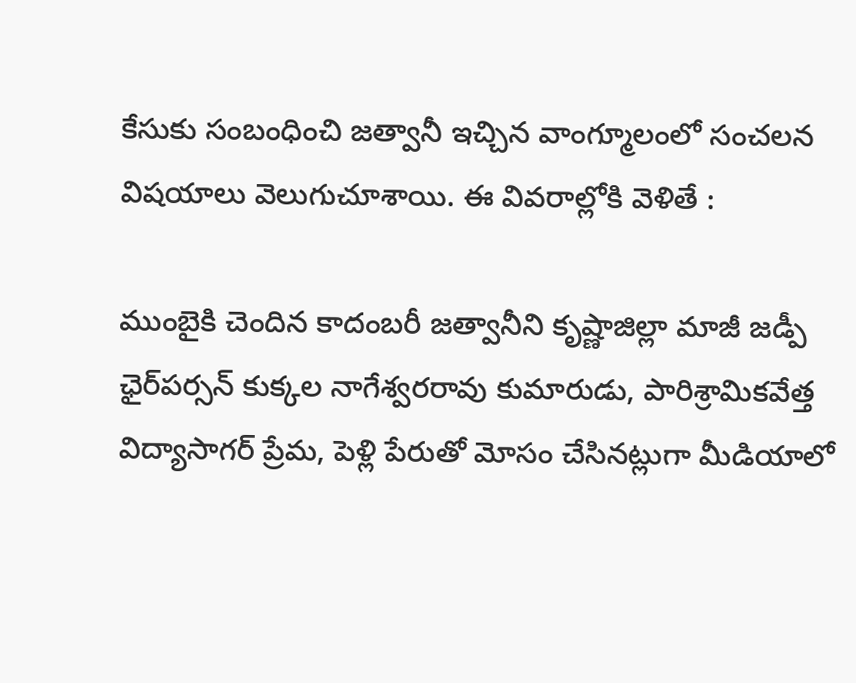కేసుకు సంబంధించి జత్వానీ ఇచ్చిన వాంగ్మూలంలో సంచలన విషయాలు వెలుగుచూశాయి. ఈ వివరాల్లోకి వెళితే :

ముంబైకి చెందిన కాదంబరీ జత్వానీని కృష్ణాజిల్లా మాజీ జడ్పీ ఛైర్‌పర్సన్ కుక్కల నాగేశ్వరరావు కుమారుడు, పారిశ్రామికవేత్త విద్యాసాగర్ ప్రేమ, పెళ్లి పేరుతో మోసం చేసినట్లుగా మీడియాలో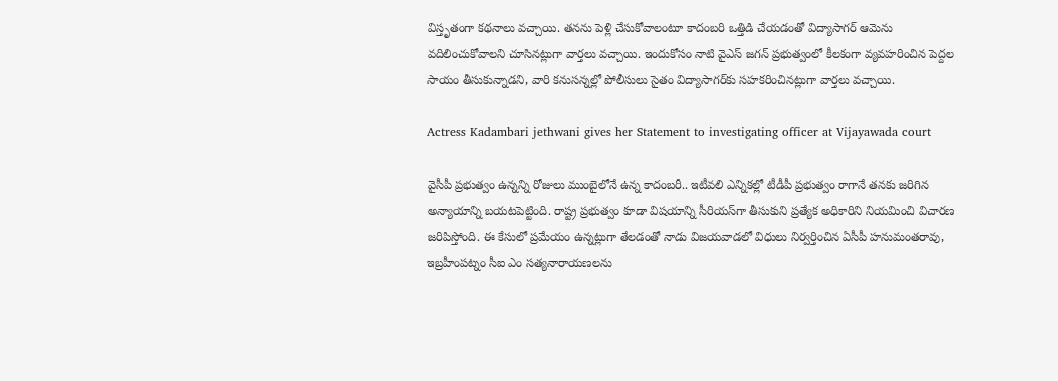విస్తృతంగా కథనాలు వచ్చాయి. తనను పెళ్లి చేసుకోవాలంటూ కాదంబరి ఒత్తిడి చేయడంతో విద్యాసాగర్ ఆమెను వదిలించుకోవాలని చూసినట్లుగా వార్తలు వచ్చాయి. ఇందుకోసం నాటి వైఎస్ జగన్ ప్రభుత్వంలో కీలకంగా వ్యవహరించిన పెద్దల సాయం తీసుకున్నాడని, వారి కనుసన్నల్లో పోలీసులు సైతం విద్యాసాగర్‌కు సహకరించినట్లుగా వార్తలు వచ్చాయి.

Actress Kadambari jethwani gives her Statement to investigating officer at Vijayawada court

వైసీపీ ప్రభుత్వం ఉన్నన్ని రోజులు ముంబైలోనే ఉన్న కాదంబరీ.. ఇటీవలి ఎన్నికల్లో టీడీపీ ప్రభుత్వం రాగానే తనకు జరిగిన అన్యాయాన్ని బయటపెట్టింది. రాష్ట్ర ప్రభుత్వం కూడా విషయాన్ని సీరియస్‌గా తీసుకుని ప్రత్యేక అధికారిని నియమించి విచారణ జరిపిస్తోంది. ఈ కేసులో ప్రమేయం ఉన్నట్లుగా తేలడంతో నాడు విజయవాడలో విధులు నిర్వర్తించిన ఏసీపీ హనుమంతరావు, ఇబ్రహీంపట్నం సీఐ ఎం సత్యనారాయణలను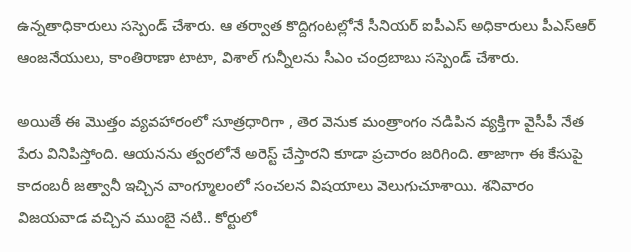ఉన్నతాధికారులు సస్పెండ్ చేశారు. ఆ తర్వాత కొద్దిగంటల్లోనే సీనియర్ ఐపీఎస్ అధికారులు పీఎస్ఆర్ ఆంజనేయులు, కాంతిరాణా టాటా, విశాల్ గున్నీలను సీఎం చంద్రబాబు సస్పెండ్ చేశారు.

అయితే ఈ మొత్తం వ్యవహారంలో సూత్రధారిగా , తెర వెనుక మంత్రాంగం నడిపిన వ్యక్తిగా వైసీపీ నేత పేరు వినిపిస్తోంది. ఆయనను త్వరలోనే అరెస్ట్ చేస్తారని కూడా ప్రచారం జరిగింది. తాజాగా ఈ కేసుపై కాదంబరీ జత్వానీ ఇచ్చిన వాంగ్మూలంలో సంచలన విషయాలు వెలుగుచూశాయి. శనివారం విజయవాడ వచ్చిన ముంబై నటి.. కోర్టులో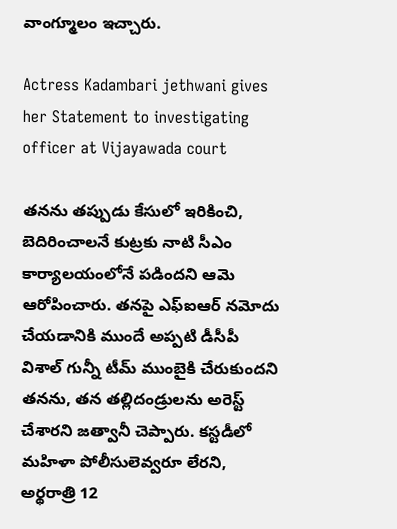వాంగ్మూలం ఇచ్చారు.

Actress Kadambari jethwani gives her Statement to investigating officer at Vijayawada court

తనను తప్పుడు కేసులో ఇరికించి, బెదిరించాలనే కుట్రకు నాటి సీఎం కార్యాలయంలోనే పడిందని ఆమె ఆరోపించారు. తనపై ఎఫ్ఐఆర్ నమోదు చేయడానికి ముందే అప్పటి డీసీపీ విశాల్ గున్నీ టీమ్ ముంబైకి చేరుకుందని తనను, తన తల్లిదండ్రులను అరెస్ట్ చేశారని జత్వానీ చెప్పారు. కస్టడీలో మహిళా పోలీసులెవ్వరూ లేరని, అర్థరాత్రి 12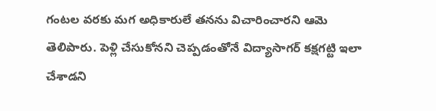గంటల వరకు మగ అధికారులే తనను విచారించారని ఆమె తెలిపారు. పెళ్లి చేసుకోనని చెప్పడంతోనే విద్యాసాగర్ కక్షగట్టి ఇలా చేశాడని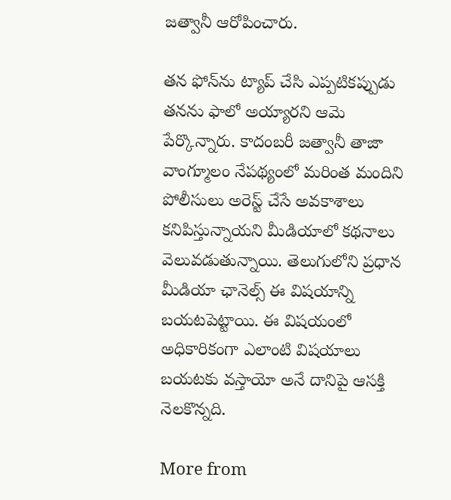జత్వానీ ఆరోపించారు.

తన ఫోన్‌ను ట్యాప్ చేసి ఎప్పటికప్పుడు తనను ఫాలో అయ్యారని ఆమె పేర్కొన్నారు. కాదంబరీ జత్వానీ తాజా వాంగ్మూలం నేపథ్యంలో మరింత మందిని పోలీసులు అరెస్ట్ చేసే అవకాశాలు కనిపిస్తున్నాయని మీడియాలో కథనాలు వెలువడుతున్నాయి. తెలుగులోని ప్రధాన మీడియా ఛానెల్స్ ఈ విషయాన్ని బయటపెట్టాయి. ఈ విషయంలో అధికారికంగా ఎలాంటి విషయాలు బయటకు వస్తాయో అనే దానిపై ఆసక్తి నెలకొన్నది.

More from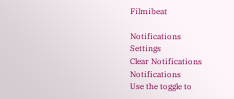Filmibeat

Notifications
Settings
Clear Notifications
Notifications
Use the toggle to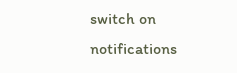switch on notifications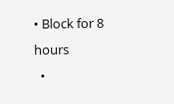• Block for 8 hours
  •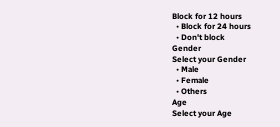Block for 12 hours
  • Block for 24 hours
  • Don't block
Gender
Select your Gender
  • Male
  • Female
  • Others
Age
Select your Age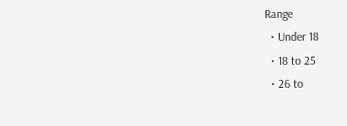Range
  • Under 18
  • 18 to 25
  • 26 to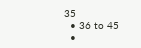35
  • 36 to 45
  •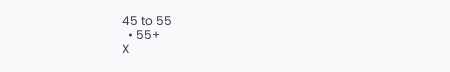45 to 55
  • 55+
X